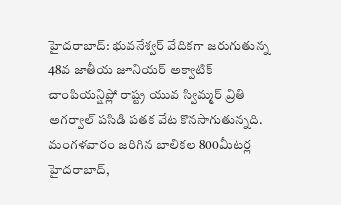హైదరాబాద్: భువనేశ్వర్ వేదికగా జరుగుతున్న 48వ జాతీయ జూనియర్ అక్వాటిక్ చాంపియన్షిప్లో రాష్ట్ర యువ స్విమ్మర్ వ్రితి అగర్వాల్ పసిడి పతక వేట కొనసాగుతున్నది. మంగళవారం జరిగిన బాలికల 800మీటర్ల
హైదరాబాద్,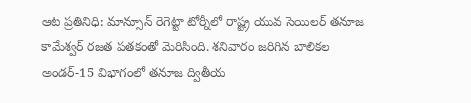ఆట ప్రతినిధి: మాన్సూన్ రెగెట్టా టోర్నీలో రాష్ట్ర యువ సెయిలర్ తనూజ కామేశ్వర్ రజత పతకంతో మెరిసింది. శనివారం జరిగిన బాలికల అండర్-15 విభాగంలో తనూజ ద్వితీయ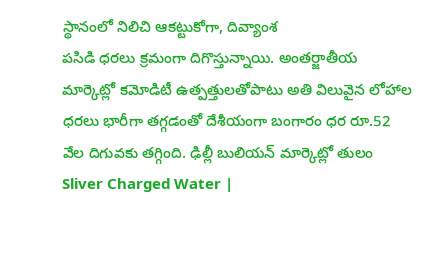స్థానంలో నిలిచి ఆకట్టుకోగా, దివ్యాంశ
పసిడి ధరలు క్రమంగా దిగొస్తున్నాయి. అంతర్జాతీయ మార్కెట్లో కమోడిటీ ఉత్పత్తులతోపాటు అతి విలువైన లోహాల ధరలు భారీగా తగ్గడంతో దేశీయంగా బంగారం ధర రూ.52 వేల దిగువకు తగ్గింది. ఢిల్లీ బులియన్ మార్కెట్లో తులం
Sliver Charged Water |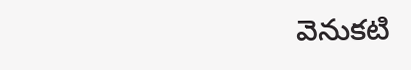వెనుకటి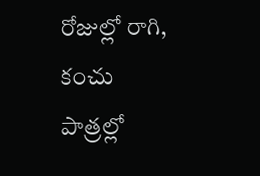రోజుల్లో రాగి, కంచు పాత్రల్లో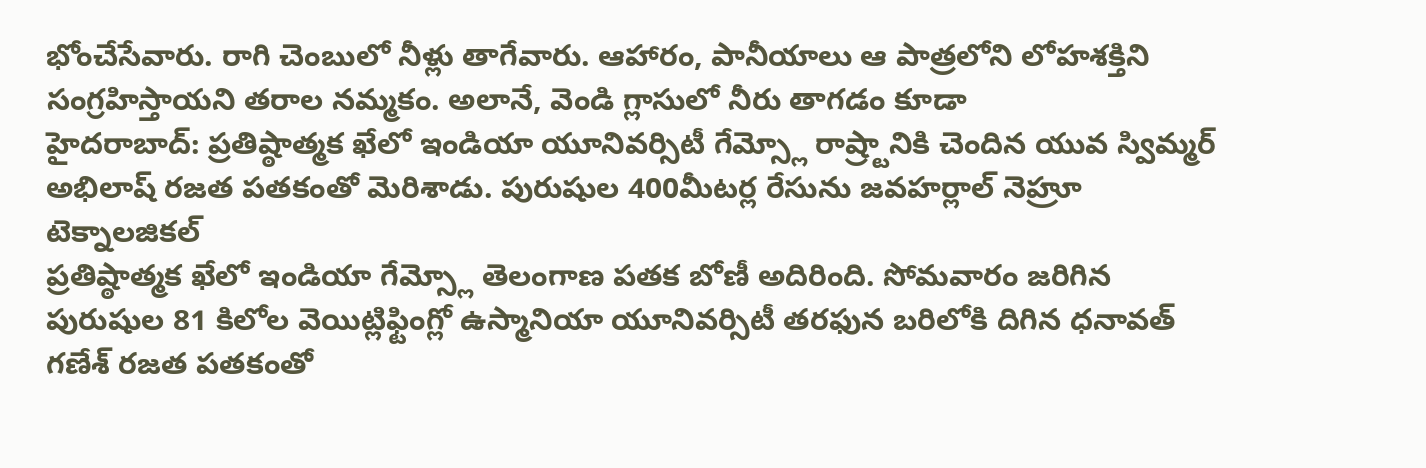భోంచేసేవారు. రాగి చెంబులో నీళ్లు తాగేవారు. ఆహారం, పానీయాలు ఆ పాత్రలోని లోహశక్తిని సంగ్రహిస్తాయని తరాల నమ్మకం. అలానే, వెండి గ్లాసులో నీరు తాగడం కూడా
హైదరాబాద్: ప్రతిష్ఠాత్మక ఖేలో ఇండియా యూనివర్సిటీ గేమ్స్లో రాష్ర్టానికి చెందిన యువ స్విమ్మర్ అభిలాష్ రజత పతకంతో మెరిశాడు. పురుషుల 400మీటర్ల రేసును జవహర్లాల్ నెహ్రూ టెక్నాలజికల్
ప్రతిష్ఠాత్మక ఖేలో ఇండియా గేమ్స్లో తెలంగాణ పతక బోణీ అదిరింది. సోమవారం జరిగిన పురుషుల 81 కిలోల వెయిట్లిఫ్టింగ్లో ఉస్మానియా యూనివర్సిటీ తరఫున బరిలోకి దిగిన ధనావత్ గణేశ్ రజత పతకంతో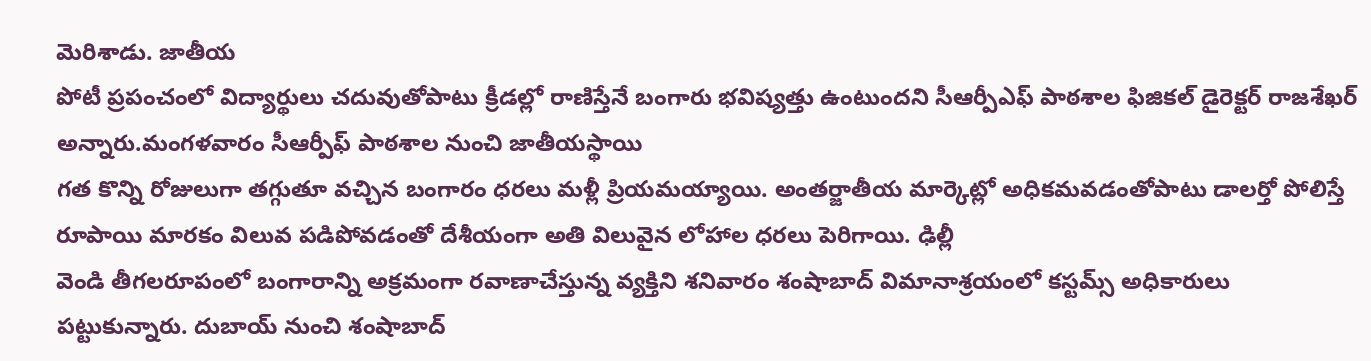మెరిశాడు. జాతీయ
పోటీ ప్రపంచంలో విద్యార్థులు చదువుతోపాటు క్రీడల్లో రాణిస్తేనే బంగారు భవిష్యత్తు ఉంటుందని సీఆర్పీఎఫ్ పాఠశాల ఫిజికల్ డైరెక్టర్ రాజశేఖర్ అన్నారు.మంగళవారం సీఆర్పీఫ్ పాఠశాల నుంచి జాతీయస్థాయి
గత కొన్ని రోజులుగా తగ్గుతూ వచ్చిన బంగారం ధరలు మళ్లీ ప్రియమయ్యాయి. అంతర్జాతీయ మార్కెట్లో అధికమవడంతోపాటు డాలర్తో పోలిస్తే రూపాయి మారకం విలువ పడిపోవడంతో దేశీయంగా అతి విలువైన లోహాల ధరలు పెరిగాయి. ఢిల్లీ
వెండి తీగలరూపంలో బంగారాన్ని అక్రమంగా రవాణాచేస్తున్న వ్యక్తిని శనివారం శంషాబాద్ విమానాశ్రయంలో కస్టమ్స్ అధికారులు పట్టుకున్నారు. దుబాయ్ నుంచి శంషాబాద్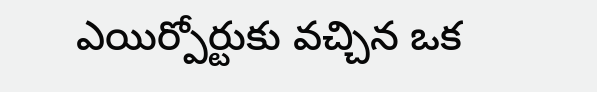ఎయిర్పోర్టుకు వచ్చిన ఒక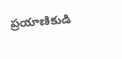ప్రయాణికుడి